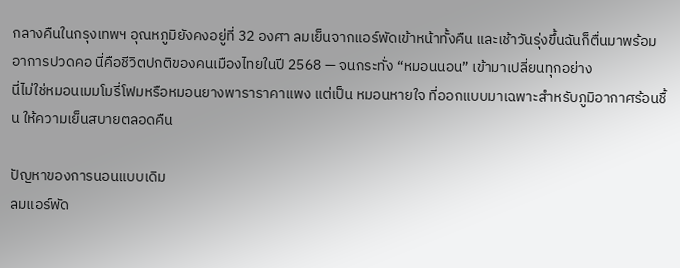กลางคืนในกรุงเทพฯ อุณหภูมิยังคงอยู่ที่ 32 องศา ลมเย็นจากแอร์พัดเข้าหน้าทั้งคืน และเช้าวันรุ่งขึ้นฉันก็ตื่นมาพร้อมอาการปวดคอ นี่คือชีวิตปกติของคนเมืองไทยในปี 2568 — จนกระทั่ง “หมอนนอน” เข้ามาเปลี่ยนทุกอย่าง
นี่ไม่ใช่หมอนเมมโมรี่โฟมหรือหมอนยางพาราราคาแพง แต่เป็น หมอนหายใจ ที่ออกแบบมาเฉพาะสำหรับภูมิอากาศร้อนชื้น ให้ความเย็นสบายตลอดคืน

ปัญหาของการนอนแบบเดิม
ลมแอร์พัด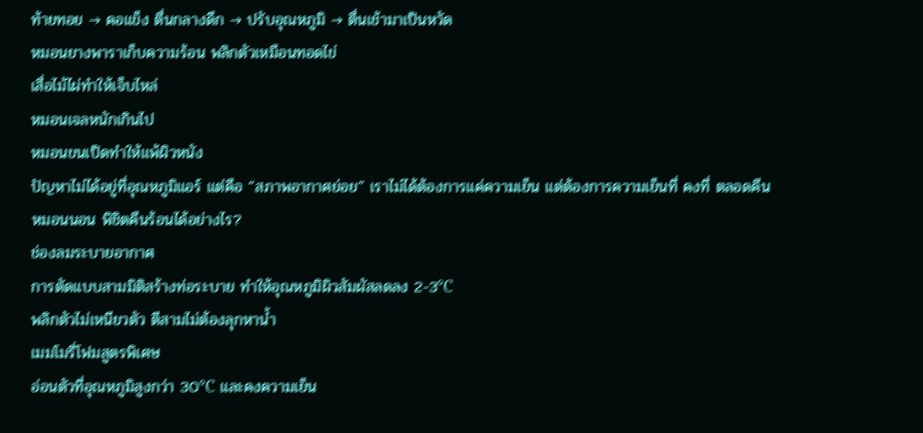ท้ายทอย → คอแข็ง ตื่นกลางดึก → ปรับอุณหภูมิ → ตื่นเช้ามาเป็นหวัด
หมอนยางพาราเก็บความร้อน พลิกตัวเหมือนทอดไข่
เสื่อไม้ไผ่ทำให้เจ็บไหล่
หมอนเจลหนักเกินไป
หมอนขนเป็ดทำให้แพ้ผิวหนัง
ปัญหาไม่ได้อยู่ที่อุณหภูมิแอร์ แต่คือ “สภาพอากาศย่อย” เราไม่ได้ต้องการแค่ความเย็น แต่ต้องการความเย็นที่ คงที่ ตลอดคืน
หมอนนอน พิชิตคืนร้อนได้อย่างไร?
ช่องลมระบายอากาศ
การตัดแบบสามมิติสร้างท่อระบาย ทำให้อุณหภูมิผิวสัมผัสลดลง 2-3℃
พลิกตัวไม่เหนียวตัว ตีสามไม่ต้องลุกหาน้ำ
เมมโมรี่โฟมสูตรพิเศษ
อ่อนตัวที่อุณหภูมิสูงกว่า 30℃ และคงความเย็น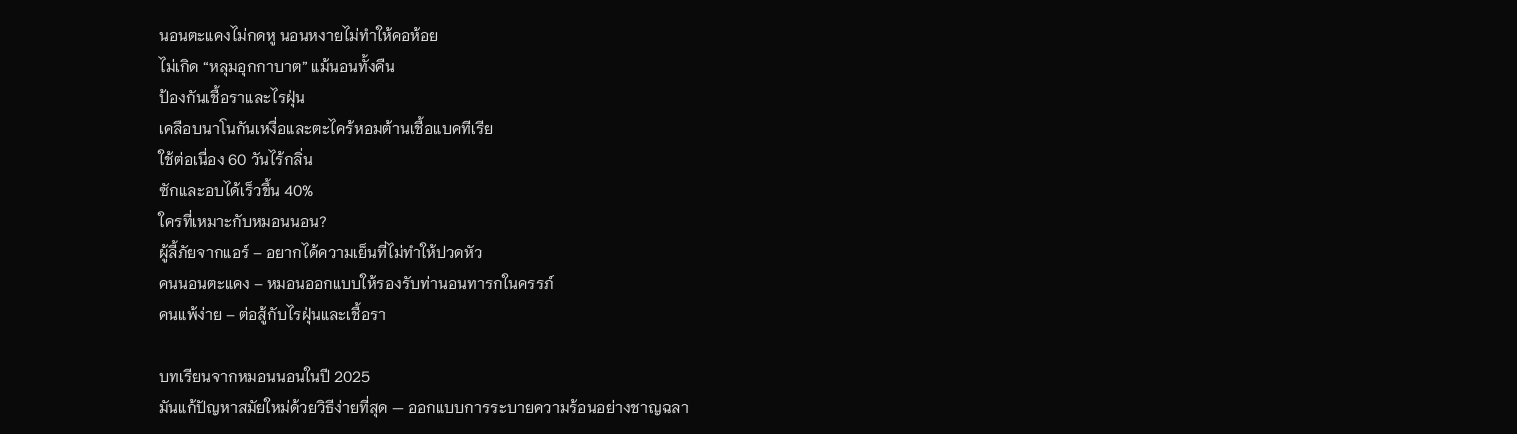นอนตะแคงไม่กดหู นอนหงายไม่ทำให้คอห้อย
ไม่เกิด “หลุมอุกกาบาต” แม้นอนทั้งคืน
ป้องกันเชื้อราและไรฝุ่น
เคลือบนาโนกันเหงื่อและตะไคร้หอมต้านเชื้อแบคทีเรีย
ใช้ต่อเนื่อง 60 วันไร้กลิ่น
ซักและอบได้เร็วขึ้น 40%
ใครที่เหมาะกับหมอนนอน?
ผู้ลี้ภัยจากแอร์ – อยากได้ความเย็นที่ไม่ทำให้ปวดหัว
คนนอนตะแคง – หมอนออกแบบให้รองรับท่านอนทารกในครรภ์
คนแพ้ง่าย – ต่อสู้กับไรฝุ่นและเชื้อรา

บทเรียนจากหมอนนอนในปี 2025
มันแก้ปัญหาสมัยใหม่ด้วยวิธีง่ายที่สุด — ออกแบบการระบายความร้อนอย่างชาญฉลา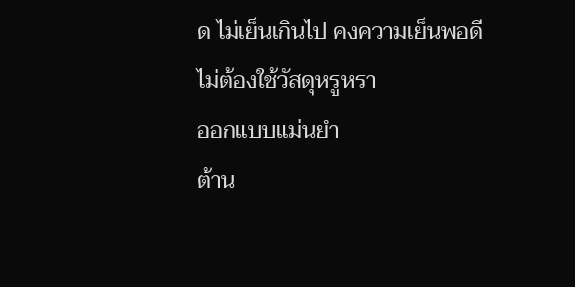ด ไม่เย็นเกินไป คงความเย็นพอดี
ไม่ต้องใช้วัสดุหรูหรา
ออกแบบแม่นยำ
ต้าน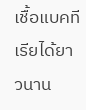เชื้อแบคทีเรียได้ยาวนาน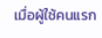เมื่อผู้ใช้คนแรก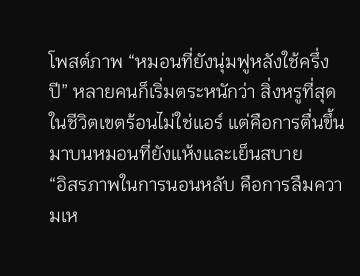โพสต์ภาพ “หมอนที่ยังนุ่มฟูหลังใช้ครึ่งปี” หลายคนก็เริ่มตระหนักว่า สิ่งหรูที่สุดในชีวิตเขตร้อนไม่ใช่แอร์ แต่คือการตื่นขึ้นมาบนหมอนที่ยังแห้งและเย็นสบาย
“อิสรภาพในการนอนหลับ คือการลืมความเห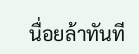นื่อยล้าทันที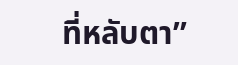ที่หลับตา”